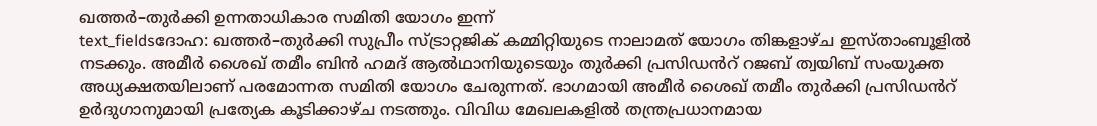ഖത്തർ–തുർക്കി ഉന്നതാധികാര സമിതി യോഗം ഇന്ന്
text_fieldsദോഹ: ഖത്തർ–തുർക്കി സുപ്രീം സ്ട്രാറ്റജിക് കമ്മിറ്റിയുടെ നാലാമത് യോഗം തിങ്കളാഴ്ച ഇസ്താംബൂളിൽ നടക്കും. അമീർ ശൈഖ് തമീം ബിൻ ഹമദ് ആൽഥാനിയുടെയും തുർക്കി പ്രസിഡൻറ് റജബ് ത്വയിബ് സംയുക്ത അധ്യക്ഷതയിലാണ് പരമോന്നത സമിതി യോഗം ചേരുന്നത്. ഭാഗമായി അമീർ ശൈഖ് തമീം തുർക്കി പ്രസിഡൻറ് ഉർദുഗാനുമായി പ്രത്യേക കൂടിക്കാഴ്ച നടത്തും. വിവിധ മേഖലകളിൽ തന്ത്രപ്രധാനമായ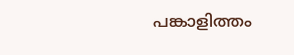പങ്കാളിത്തം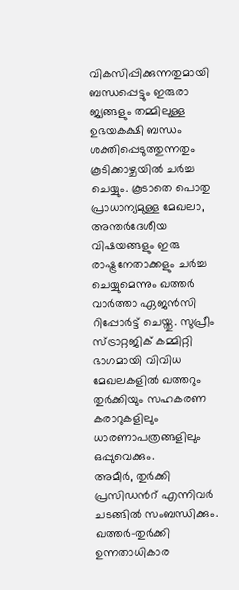വികസിപ്പിക്കുന്നതുമായി ബന്ധപ്പെട്ടും ഇരുരാ ജ്യങ്ങളും തമ്മിലുള്ള ഉഭയകക്ഷി ബന്ധം ശക്തിപ്പെടുത്തുന്നതും കൂടിക്കാഴ്ചയിൽ ചർച്ച ചെയ്യും. കൂടാതെ പൊതു പ്രാധാന്യമുള്ള മേഖലാ, അന്തർദേശീയ വിഷയങ്ങളും ഇരു രാഷ്ട്രനേതാക്കളും ചർച്ച ചെയ്യുമെന്നും ഖത്തർ വാർത്താ ഏജൻസി റിപ്പോർട്ട് ചെയ്തു. സുപ്രീം സ്ട്രാറ്റജിക് കമ്മിറ്റി ഭാഗമായി വിവിധ മേഖലകളിൽ ഖത്തറും തുർക്കിയും സഹകരണ കരാറുകളിലും ധാരണാപത്രങ്ങളിലും ഒപ്പുവെക്കും.
അമീർ, തുർക്കി പ്രസിഡൻറ് എന്നിവർ ചടങ്ങിൽ സംബന്ധിക്കും. ഖത്തർ–തുർക്കി ഉന്നതാധികാര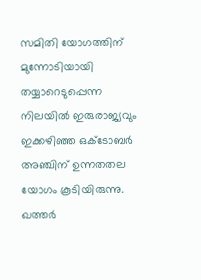സമിതി യോഗത്തിന് മുന്നോടിയായി തയ്യാറെടുപ്പെന്ന നിലയിൽ ഇരുരാജ്യവും ഇക്കഴിഞ്ഞ ഒക്ടോബർ അഞ്ചിന് ഉന്നതതല യോഗം കൂടിയിരുന്നു. ഖത്തർ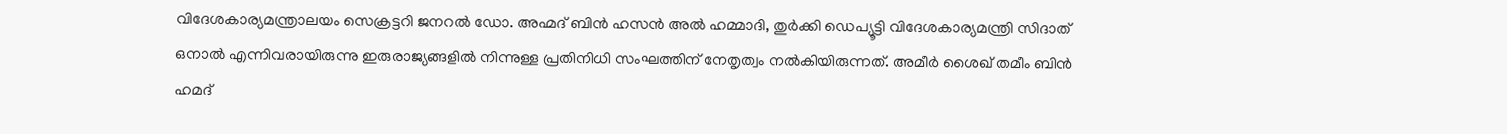വിദേശകാര്യമന്ത്രാലയം സെക്രട്ടറി ജനറൽ ഡോ. അഹ്മദ് ബിൻ ഹസൻ അൽ ഹമ്മാദി, തുർക്കി ഡെപ്യൂട്ടി വിദേശകാര്യമന്ത്രി സിദാത് ഒനാൽ എന്നിവരായിരുന്നു ഇരുരാജ്യങ്ങളിൽ നിന്നുള്ള പ്രതിനിധി സംഘത്തിന് നേതൃത്വം നൽകിയിരുന്നത്. അമീർ ശൈഖ് തമീം ബിൻ ഹമദ്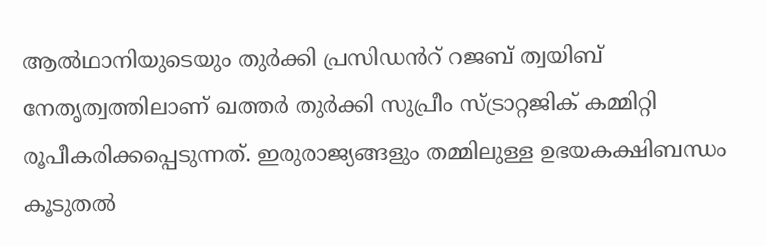ആൽഥാനിയുടെയും തുർക്കി പ്രസിഡൻറ് റജബ് ത്വയിബ് നേതൃത്വത്തിലാണ് ഖത്തർ തുർക്കി സുപ്രീം സ്ട്രാറ്റജിക് കമ്മിറ്റി രൂപീകരിക്കപ്പെടുന്നത്. ഇരുരാജ്യങ്ങളും തമ്മിലുള്ള ഉഭയകക്ഷിബന്ധം കൂടുതൽ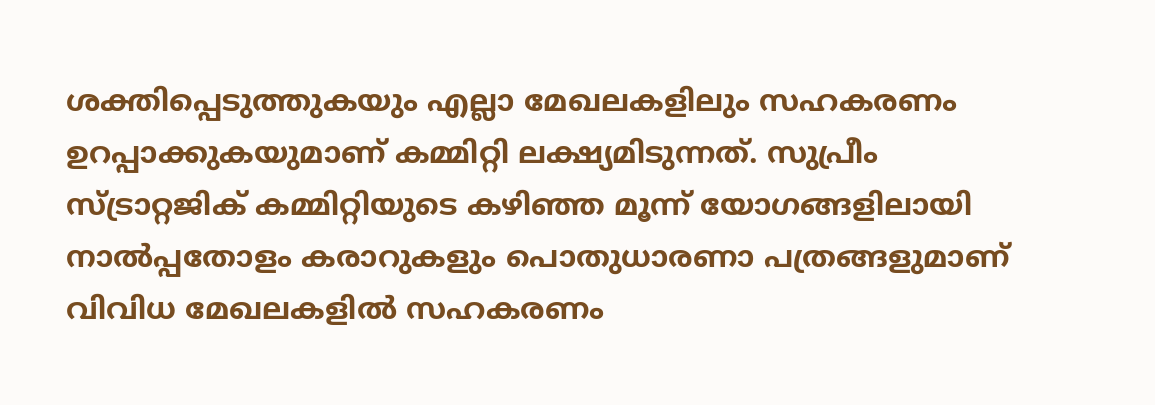ശക്തിപ്പെടുത്തുകയും എല്ലാ മേഖലകളിലും സഹകരണം ഉറപ്പാക്കുകയുമാണ് കമ്മിറ്റി ലക്ഷ്യമിടുന്നത്. സുപ്രീം സ്ട്രാറ്റജിക് കമ്മിറ്റിയുടെ കഴിഞ്ഞ മൂന്ന് യോഗങ്ങളിലായി നാൽപ്പതോളം കരാറുകളും പൊതുധാരണാ പത്രങ്ങളുമാണ് വിവിധ മേഖലകളിൽ സഹകരണം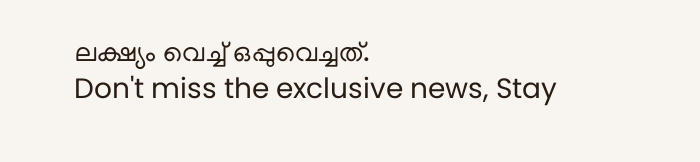ലക്ഷ്യം വെച്ച് ഒപ്പുവെച്ചത്.
Don't miss the exclusive news, Stay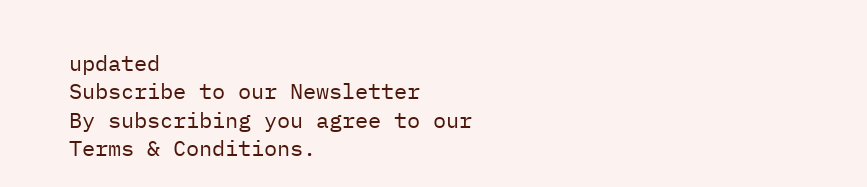updated
Subscribe to our Newsletter
By subscribing you agree to our Terms & Conditions.